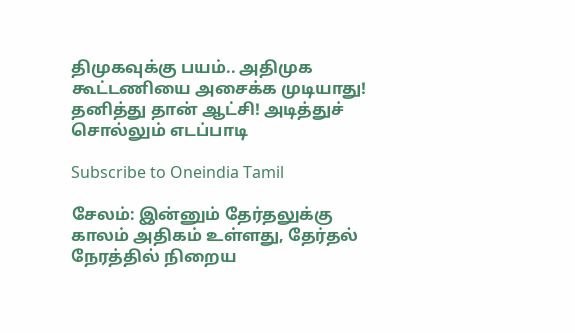திமுகவுக்கு பயம்.. அதிமுக கூட்டணியை அசைக்க முடியாது! தனித்து தான் ஆட்சி! அடித்துச் சொல்லும் எடப்பாடி

Subscribe to Oneindia Tamil

சேலம்: இன்னும் தேர்தலுக்கு காலம் அதிகம் உள்ளது, தேர்தல் நேரத்தில் நிறைய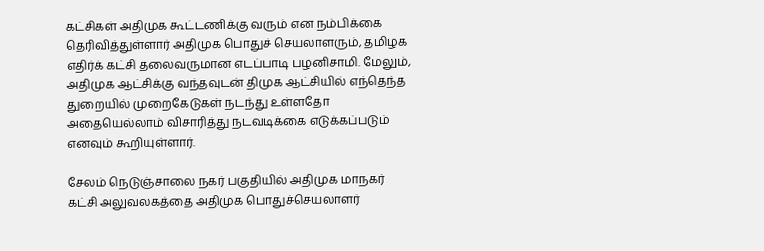கட்சிகள் அதிமுக கூட்டணிக்கு வரும் என நம்பிக்கை தெரிவித்துள்ளார் அதிமுக பொதுச் செயலாளரும், தமிழக எதிர்க் கட்சி தலைவருமான எடப்பாடி பழனிசாமி. மேலும், அதிமுக ஆட்சிக்கு வந்தவுடன் திமுக ஆட்சியில் எந்தெந்த துறையில் முறைகேடுகள் நடந்து உள்ளதோ அதையெல்லாம் விசாரித்து நடவடிக்கை எடுக்கப்படும் எனவும் கூறியுள்ளார்.

சேலம் நெடுஞ்சாலை நகர் பகுதியில் அதிமுக மாநகர் கட்சி அலுவலகத்தை அதிமுக பொதுச்செயலாளர்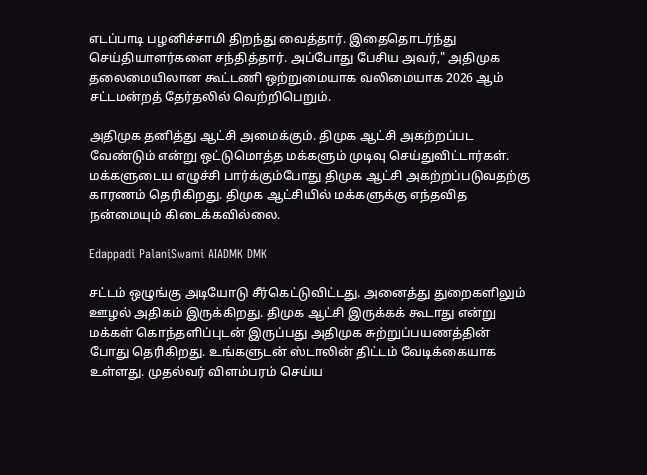எடப்பாடி பழனிச்சாமி திறந்து வைத்தார். இதைதொடர்ந்து செய்தியாளர்களை சந்தித்தார். அப்போது பேசிய அவர்," அதிமுக தலைமையிலான கூட்டணி ஒற்றுமையாக வலிமையாக 2026 ஆம் சட்டமன்றத் தேர்தலில் வெற்றிபெறும்.

அதிமுக தனித்து ஆட்சி அமைக்கும். திமுக ஆட்சி அகற்றப்பட வேண்டும் என்று ஒட்டுமொத்த மக்களும் முடிவு செய்துவிட்டார்கள். மக்களுடைய எழுச்சி பார்க்கும்போது திமுக ஆட்சி அகற்றப்படுவதற்கு காரணம் தெரிகிறது. திமுக ஆட்சியில் மக்களுக்கு எந்தவித நன்மையும் கிடைக்கவில்லை.

Edappadi PalaniSwami AIADMK DMK

சட்டம் ஒழுங்கு அடியோடு சீர்கெட்டுவிட்டது. அனைத்து துறைகளிலும் ஊழல் அதிகம் இருக்கிறது. திமுக ஆட்சி இருக்கக் கூடாது என்று மக்கள் கொந்தளிப்புடன் இருப்பது அதிமுக சுற்றுப்பயணத்தின் போது தெரிகிறது. உங்களுடன் ஸ்டாலின் திட்டம் வேடிக்கையாக உள்ளது. முதல்வர் விளம்பரம் செய்ய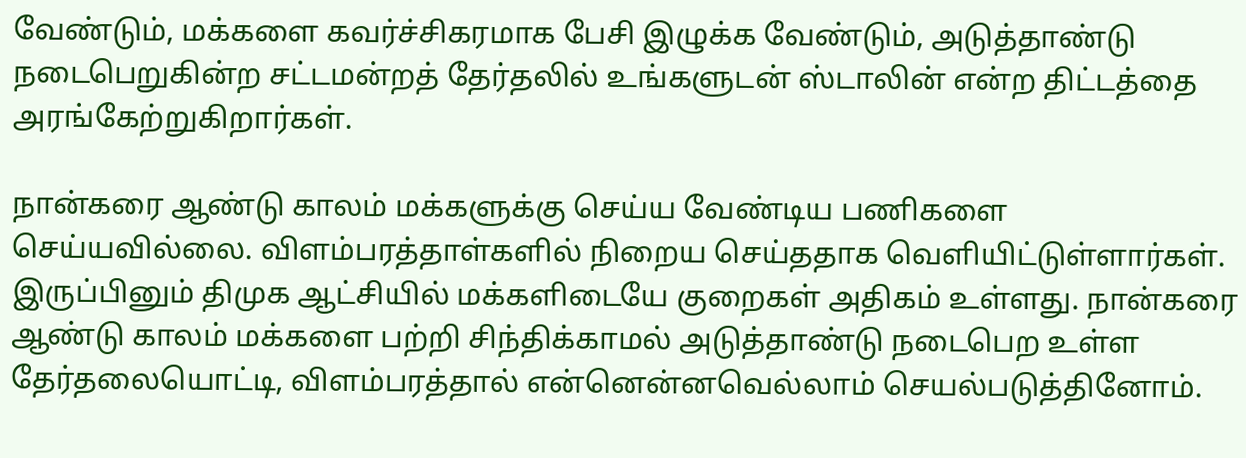வேண்டும், மக்களை கவர்ச்சிகரமாக பேசி இழுக்க வேண்டும், அடுத்தாண்டு நடைபெறுகின்ற சட்டமன்றத் தேர்தலில் உங்களுடன் ஸ்டாலின் என்ற திட்டத்தை அரங்கேற்றுகிறார்கள்.

நான்கரை ஆண்டு காலம் மக்களுக்கு செய்ய வேண்டிய பணிகளை செய்யவில்லை. விளம்பரத்தாள்களில் நிறைய செய்ததாக வெளியிட்டுள்ளார்கள். இருப்பினும் திமுக ஆட்சியில் மக்களிடையே குறைகள் அதிகம் உள்ளது. நான்கரை ஆண்டு காலம் மக்களை பற்றி சிந்திக்காமல் அடுத்தாண்டு நடைபெற உள்ள தேர்தலையொட்டி, விளம்பரத்தால் என்னென்னவெல்லாம் செயல்படுத்தினோம்.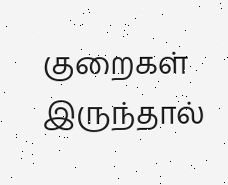குறைகள் இருந்தால்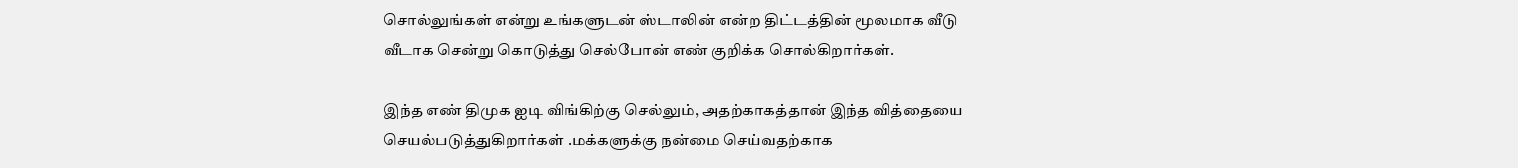சொல்லுங்கள் என்று உங்களுடன் ஸ்டாலின் என்ற திட்டத்தின் மூலமாக வீடு வீடாக சென்று கொடுத்து செல்போன் எண் குறிக்க சொல்கிறார்கள்.

இந்த எண் திமுக ஐடி விங்கிற்கு செல்லும், அதற்காகத்தான் இந்த வித்தையை செயல்படுத்துகிறார்கள் .மக்களுக்கு நன்மை செய்வதற்காக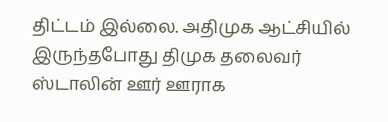திட்டம் இல்லை. அதிமுக ஆட்சியில் இருந்தபோது திமுக தலைவர் ஸ்டாலின் ஊர் ஊராக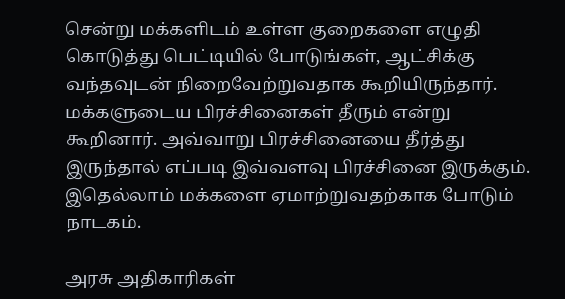சென்று மக்களிடம் உள்ள குறைகளை எழுதி கொடுத்து பெட்டியில் போடுங்கள், ஆட்சிக்கு வந்தவுடன் நிறைவேற்றுவதாக கூறியிருந்தார். மக்களுடைய பிரச்சினைகள் தீரும் என்று கூறினார். அவ்வாறு பிரச்சினையை தீர்த்து இருந்தால் எப்படி இவ்வளவு பிரச்சினை இருக்கும். இதெல்லாம் மக்களை ஏமாற்றுவதற்காக போடும் நாடகம்.

அரசு அதிகாரிகள்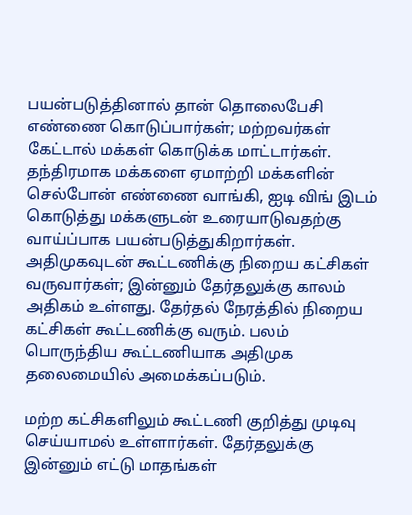பயன்படுத்தினால் தான் தொலைபேசி எண்ணை கொடுப்பார்கள்; மற்றவர்கள் கேட்டால் மக்கள் கொடுக்க மாட்டார்கள். தந்திரமாக மக்களை ஏமாற்றி மக்களின் செல்போன் எண்ணை வாங்கி, ஐடி விங் இடம் கொடுத்து மக்களுடன் உரையாடுவதற்கு வாய்ப்பாக பயன்படுத்துகிறார்கள். அதிமுகவுடன் கூட்டணிக்கு நிறைய கட்சிகள் வருவார்கள்; இன்னும் தேர்தலுக்கு காலம் அதிகம் உள்ளது. தேர்தல் நேரத்தில் நிறைய கட்சிகள் கூட்டணிக்கு வரும். பலம் பொருந்திய கூட்டணியாக அதிமுக தலைமையில் அமைக்கப்படும்.

மற்ற கட்சிகளிலும் கூட்டணி குறித்து முடிவு செய்யாமல் உள்ளார்கள். தேர்தலுக்கு இன்னும் எட்டு மாதங்கள்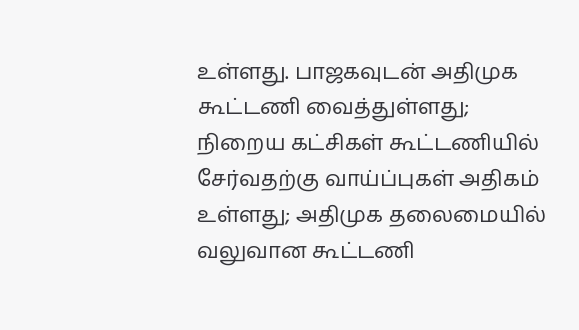உள்ளது. பாஜகவுடன் அதிமுக கூட்டணி வைத்துள்ளது; நிறைய கட்சிகள் கூட்டணியில் சேர்வதற்கு வாய்ப்புகள் அதிகம் உள்ளது; அதிமுக தலைமையில் வலுவான கூட்டணி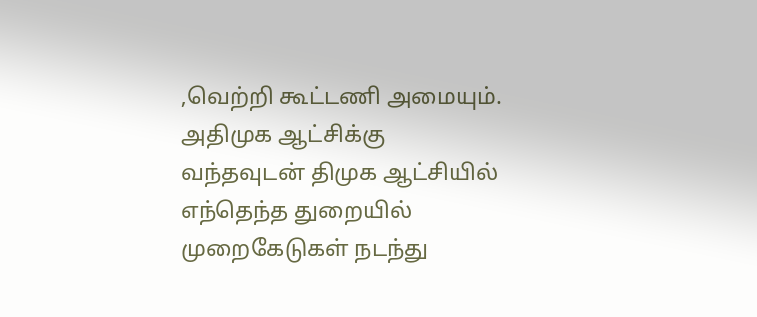,வெற்றி கூட்டணி அமையும். அதிமுக ஆட்சிக்கு வந்தவுடன் திமுக ஆட்சியில் எந்தெந்த துறையில் முறைகேடுகள் நடந்து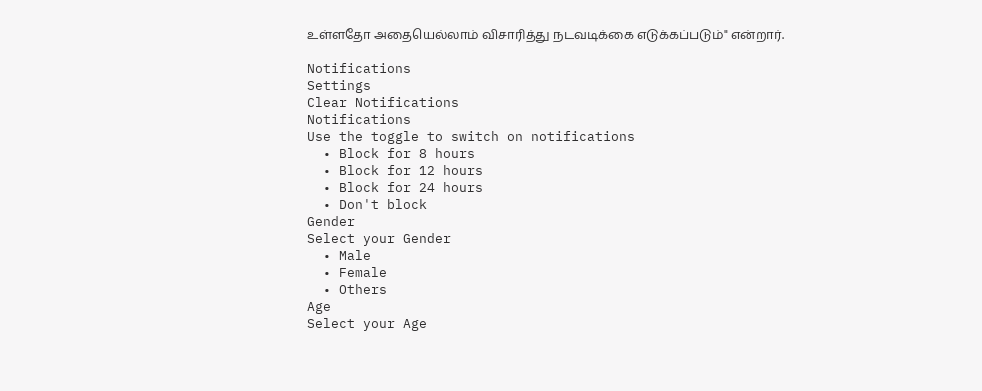உள்ளதோ அதையெல்லாம் விசாரித்து நடவடிக்கை எடுக்கப்படும்" என்றார்.

Notifications
Settings
Clear Notifications
Notifications
Use the toggle to switch on notifications
  • Block for 8 hours
  • Block for 12 hours
  • Block for 24 hours
  • Don't block
Gender
Select your Gender
  • Male
  • Female
  • Others
Age
Select your Age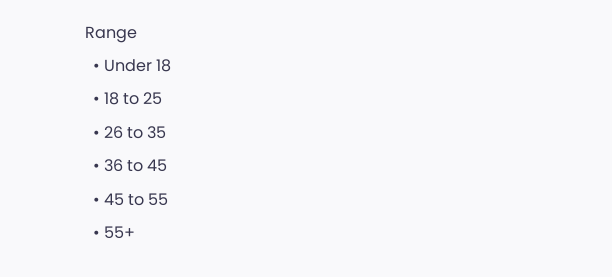Range
  • Under 18
  • 18 to 25
  • 26 to 35
  • 36 to 45
  • 45 to 55
  • 55+